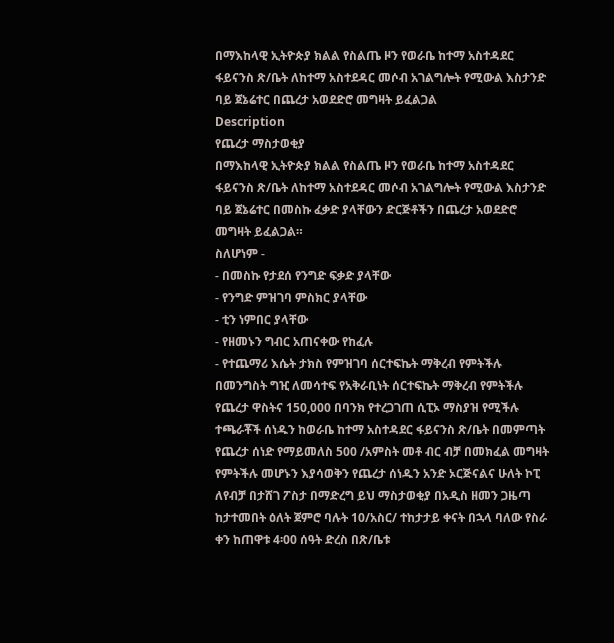በማእከላዊ ኢትዮጵያ ክልል የስልጤ ዞን የወራቤ ከተማ አስተዳደር ፋይናንስ ጽ/ቤት ለከተማ አስተደዳር መሶብ አገልግሎት የሚውል እስታንድ ባይ ጀኔሬተር በጨረታ አወደድሮ መግዛት ይፈልጋል
Description
የጨረታ ማስታወቂያ
በማእከላዊ ኢትዮጵያ ክልል የስልጤ ዞን የወራቤ ከተማ አስተዳደር ፋይናንስ ጽ/ቤት ለከተማ አስተደዳር መሶብ አገልግሎት የሚውል እስታንድ ባይ ጀኔሬተር በመስኩ ፈቃድ ያላቸውን ድርጅቶችን በጨረታ አወደድሮ መግዛት ይፈልጋል።
ስለሆነም -
- በመስኩ የታደሰ የንግድ ፍቃድ ያላቸው
- የንግድ ምዝገባ ምስክር ያላቸው
- ቲን ነምበር ያላቸው
- የዘመኑን ግብር አጠናቀው የከፈሉ
- የተጨማሪ እሴት ታክስ የምዝገባ ሰርተፍኬት ማቅረብ የምትችሉ በመንግስት ግዢ ለመሳተፍ የአቅራቢነት ሰርተፍኬት ማቅረብ የምትችሉ የጨረታ ዋስትና 150,000 በባንክ የተረጋገጠ ሲፒኦ ማስያዝ የሚችሉ ተጫራቾች ሰነዱን ከወራቤ ከተማ አስተዳደር ፋይናንስ ጽ/ቤት በመምጣት የጨረታ ሰነድ የማይመለስ 500 /አምስት መቶ ብር ብቻ በመክፈል መግዛት የምትችሉ መሆኑን እያሳወቅን የጨረታ ሰነዱን አንድ ኦርጅናልና ሁለት ኮፒ ለየብቻ በታሸገ ፖስታ በማድረግ ይህ ማስታወቂያ በአዲስ ዘመን ጋዜጣ ከታተመበት ዕለት ጀምሮ ባሉት 10/አስር/ ተከታታይ ቀናት በኋላ ባለው የስራ ቀን ከጠዋቱ 4፡00 ሰዓት ድረስ በጽ/ቤቱ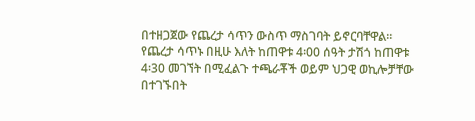በተዘጋጀው የጨረታ ሳጥን ውስጥ ማስገባት ይኖርባቸዋል። የጨረታ ሳጥኑ በዚሁ እለት ከጠዋቱ 4፡00 ሰዓት ታሽጎ ከጠዋቱ 4፡30 መገኘት በሚፈልጉ ተጫራቾች ወይም ህጋዊ ወኪሎቻቸው በተገኙበት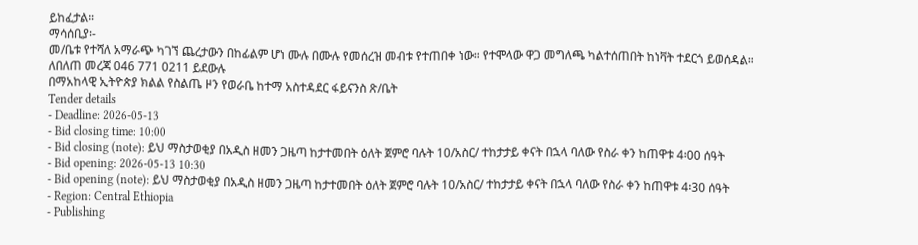ይከፈታል።
ማሳሰቢያ፡-
መ/ቤቱ የተሻለ አማራጭ ካገኘ ጨረታውን በከፊልም ሆነ ሙሉ በሙሉ የመሰረዝ መብቱ የተጠበቀ ነው። የተሞላው ዋጋ መግለጫ ካልተሰጠበት ከነቫት ተደርጎ ይወሰዳል።
ለበለጠ መረጃ 046 771 0211 ይደውሉ
በማአከላዊ ኢትዮጵያ ክልል የስልጤ ዞን የወራቤ ከተማ አስተዳደር ፋይናንስ ጽ/ቤት
Tender details
- Deadline: 2026-05-13
- Bid closing time: 10:00
- Bid closing (note): ይህ ማስታወቂያ በአዲስ ዘመን ጋዜጣ ከታተመበት ዕለት ጀምሮ ባሉት 10/አስር/ ተከታታይ ቀናት በኋላ ባለው የስራ ቀን ከጠዋቱ 4፡00 ሰዓት
- Bid opening: 2026-05-13 10:30
- Bid opening (note): ይህ ማስታወቂያ በአዲስ ዘመን ጋዜጣ ከታተመበት ዕለት ጀምሮ ባሉት 10/አስር/ ተከታታይ ቀናት በኋላ ባለው የስራ ቀን ከጠዋቱ 4፡30 ሰዓት
- Region: Central Ethiopia
- Publishing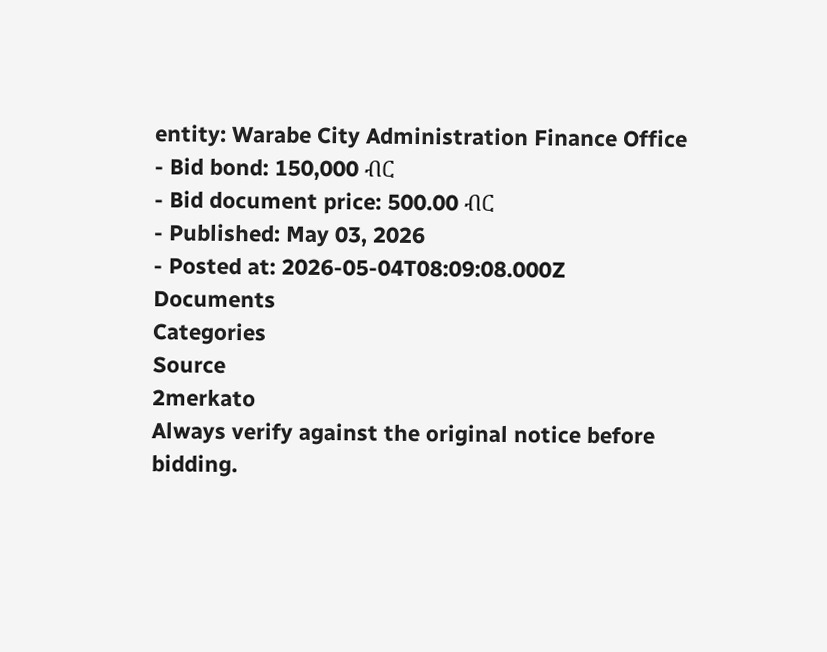entity: Warabe City Administration Finance Office
- Bid bond: 150,000 ብር
- Bid document price: 500.00 ብር
- Published: May 03, 2026
- Posted at: 2026-05-04T08:09:08.000Z
Documents
Categories
Source
2merkato
Always verify against the original notice before bidding.